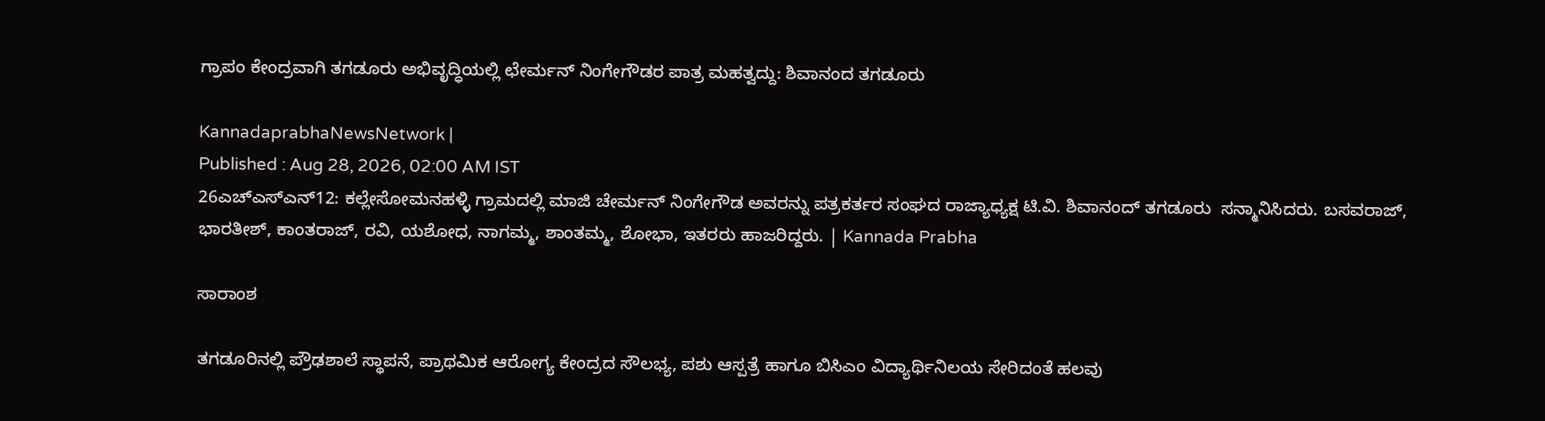ಗ್ರಾಪಂ ಕೇಂದ್ರವಾಗಿ ತಗಡೂರು ಅಭಿವೃದ್ಧಿಯಲ್ಲಿ ಛೇರ್ಮನ್ ನಿಂಗೇಗೌಡರ ಪಾತ್ರ ಮಹತ್ವದ್ದು: ಶಿವಾನಂದ ತಗಡೂರು

KannadaprabhaNewsNetwork |
Published : Aug 28, 2026, 02:00 AM IST
26ಎಚ್ಎಸ್ಎನ್12: ಕಲ್ಲೇಸೋಮನಹಳ್ಳಿ ಗ್ರಾಮದಲ್ಲಿ ಮಾಜಿ ಚೇರ್ಮನ್ ನಿಂಗೇಗೌಡ ಅವರನ್ನು ಪತ್ರಕರ್ತರ ಸಂಘದ ರಾಜ್ಯಾಧ್ಯಕ್ಷ ಟಿ.ವಿ. ಶಿವಾನಂದ್ ತಗಡೂರು  ಸನ್ಮಾನಿಸಿದರು. ಬಸವರಾಜ್, ಭಾರತೀಶ್, ಕಾಂತರಾಜ್, ರವಿ, ಯಶೋಧ, ನಾಗಮ್ಮ, ಶಾಂತಮ್ಮ, ಶೋಭಾ, ಇತರರು ಹಾಜರಿದ್ದರು. | Kannada Prabha

ಸಾರಾಂಶ

ತಗಡೂರಿನಲ್ಲಿ ಪ್ರೌಢಶಾಲೆ ಸ್ಥಾಪನೆ, ಪ್ರಾಥಮಿಕ ಆರೋಗ್ಯ ಕೇಂದ್ರದ ಸೌಲಭ್ಯ, ಪಶು ಆಸ್ಪತ್ರೆ ಹಾಗೂ ಬಿಸಿಎಂ ವಿದ್ಯಾರ್ಥಿನಿಲಯ ಸೇರಿದಂತೆ ಹಲವು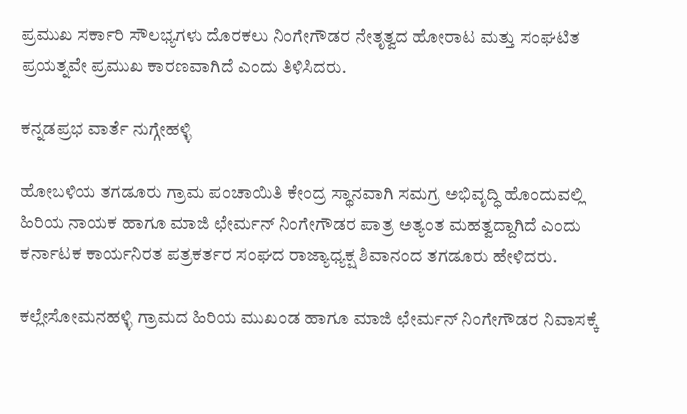ಪ್ರಮುಖ ಸರ್ಕಾರಿ ಸೌಲಭ್ಯಗಳು ದೊರಕಲು ನಿಂಗೇಗೌಡರ ನೇತೃತ್ವದ ಹೋರಾಟ ಮತ್ತು ಸಂಘಟಿತ ಪ್ರಯತ್ನವೇ ಪ್ರಮುಖ ಕಾರಣವಾಗಿದೆ ಎಂದು ತಿಳಿಸಿದರು.

ಕನ್ನಡಪ್ರಭ ವಾರ್ತೆ ನುಗ್ಗೇಹಳ್ಳಿ

ಹೋಬಳಿಯ ತಗಡೂರು ಗ್ರಾಮ ಪಂಚಾಯಿತಿ ಕೇಂದ್ರ ಸ್ಥಾನವಾಗಿ ಸಮಗ್ರ ಅಭಿವೃದ್ಧಿ ಹೊಂದುವಲ್ಲಿ ಹಿರಿಯ ನಾಯಕ ಹಾಗೂ ಮಾಜಿ ಛೇರ್ಮನ್ ನಿಂಗೇಗೌಡರ ಪಾತ್ರ ಅತ್ಯಂತ ಮಹತ್ವದ್ದಾಗಿದೆ ಎಂದು ಕರ್ನಾಟಕ ಕಾರ್ಯನಿರತ ಪತ್ರಕರ್ತರ ಸಂಘದ ರಾಜ್ಯಾಧ್ಯಕ್ಷ ಶಿವಾನಂದ ತಗಡೂರು ಹೇಳಿದರು.

ಕಲ್ಲೇಸೋಮನಹಳ್ಳಿ ಗ್ರಾಮದ ಹಿರಿಯ ಮುಖಂಡ ಹಾಗೂ ಮಾಜಿ ಛೇರ್ಮನ್ ನಿಂಗೇಗೌಡರ ನಿವಾಸಕ್ಕೆ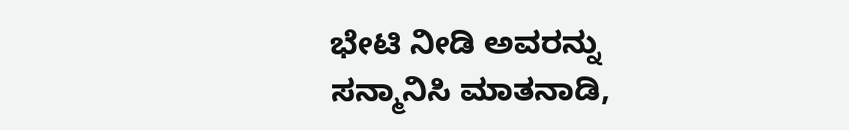ಭೇಟಿ ನೀಡಿ ಅವರನ್ನು ಸನ್ಮಾನಿಸಿ ಮಾತನಾಡಿ,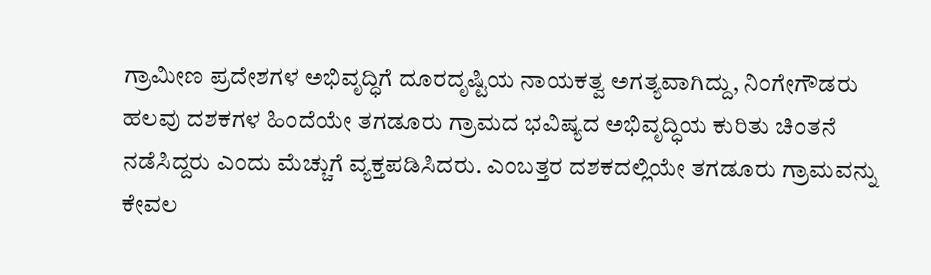ಗ್ರಾಮೀಣ ಪ್ರದೇಶಗಳ ಅಭಿವೃದ್ಧಿಗೆ ದೂರದೃಷ್ಟಿಯ ನಾಯಕತ್ವ ಅಗತ್ಯವಾಗಿದ್ದು, ನಿಂಗೇಗೌಡರು ಹಲವು ದಶಕಗಳ ಹಿಂದೆಯೇ ತಗಡೂರು ಗ್ರಾಮದ ಭವಿಷ್ಯದ ಅಭಿವೃದ್ಧಿಯ ಕುರಿತು ಚಿಂತನೆ ನಡೆಸಿದ್ದರು ಎಂದು ಮೆಚ್ಚುಗೆ ವ್ಯಕ್ತಪಡಿಸಿದರು. ಎಂಬತ್ತರ ದಶಕದಲ್ಲಿಯೇ ತಗಡೂರು ಗ್ರಾಮವನ್ನು ಕೇವಲ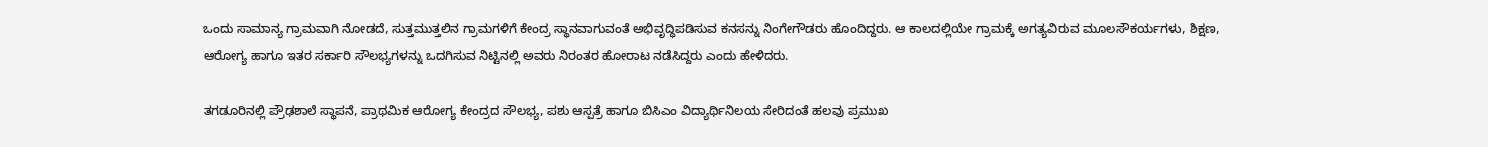ಒಂದು ಸಾಮಾನ್ಯ ಗ್ರಾಮವಾಗಿ ನೋಡದೆ, ಸುತ್ತಮುತ್ತಲಿನ ಗ್ರಾಮಗಳಿಗೆ ಕೇಂದ್ರ ಸ್ಥಾನವಾಗುವಂತೆ ಅಭಿವೃದ್ಧಿಪಡಿಸುವ ಕನಸನ್ನು ನಿಂಗೇಗೌಡರು ಹೊಂದಿದ್ದರು. ಆ ಕಾಲದಲ್ಲಿಯೇ ಗ್ರಾಮಕ್ಕೆ ಅಗತ್ಯವಿರುವ ಮೂಲಸೌಕರ್ಯಗಳು, ಶಿಕ್ಷಣ, ಆರೋಗ್ಯ ಹಾಗೂ ಇತರ ಸರ್ಕಾರಿ ಸೌಲಭ್ಯಗಳನ್ನು ಒದಗಿಸುವ ನಿಟ್ಟಿನಲ್ಲಿ ಅವರು ನಿರಂತರ ಹೋರಾಟ ನಡೆಸಿದ್ದರು ಎಂದು ಹೇಳಿದರು.

ತಗಡೂರಿನಲ್ಲಿ ಪ್ರೌಢಶಾಲೆ ಸ್ಥಾಪನೆ, ಪ್ರಾಥಮಿಕ ಆರೋಗ್ಯ ಕೇಂದ್ರದ ಸೌಲಭ್ಯ, ಪಶು ಆಸ್ಪತ್ರೆ ಹಾಗೂ ಬಿಸಿಎಂ ವಿದ್ಯಾರ್ಥಿನಿಲಯ ಸೇರಿದಂತೆ ಹಲವು ಪ್ರಮುಖ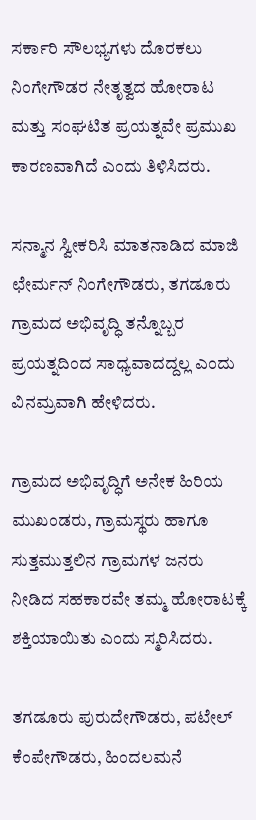ಸರ್ಕಾರಿ ಸೌಲಭ್ಯಗಳು ದೊರಕಲು ನಿಂಗೇಗೌಡರ ನೇತೃತ್ವದ ಹೋರಾಟ ಮತ್ತು ಸಂಘಟಿತ ಪ್ರಯತ್ನವೇ ಪ್ರಮುಖ ಕಾರಣವಾಗಿದೆ ಎಂದು ತಿಳಿಸಿದರು.

ಸನ್ಮಾನ ಸ್ವೀಕರಿಸಿ ಮಾತನಾಡಿದ ಮಾಜಿ ಛೇರ್ಮನ್ ನಿಂಗೇಗೌಡರು, ತಗಡೂರು ಗ್ರಾಮದ ಅಭಿವೃದ್ಧಿ ತನ್ನೊಬ್ಬರ ಪ್ರಯತ್ನದಿಂದ ಸಾಧ್ಯವಾದದ್ದಲ್ಲ ಎಂದು ವಿನಮ್ರವಾಗಿ ಹೇಳಿದರು.

ಗ್ರಾಮದ ಅಭಿವೃದ್ಧಿಗೆ ಅನೇಕ ಹಿರಿಯ ಮುಖಂಡರು, ಗ್ರಾಮಸ್ಥರು ಹಾಗೂ ಸುತ್ತಮುತ್ತಲಿನ ಗ್ರಾಮಗಳ ಜನರು ನೀಡಿದ ಸಹಕಾರವೇ ತಮ್ಮ ಹೋರಾಟಕ್ಕೆ ಶಕ್ತಿಯಾಯಿತು ಎಂದು ಸ್ಮರಿಸಿದರು.

ತಗಡೂರು ಪುರುದೇಗೌಡರು, ಪಟೇಲ್ ಕೆಂಪೇಗೌಡರು, ಹಿಂದಲಮನೆ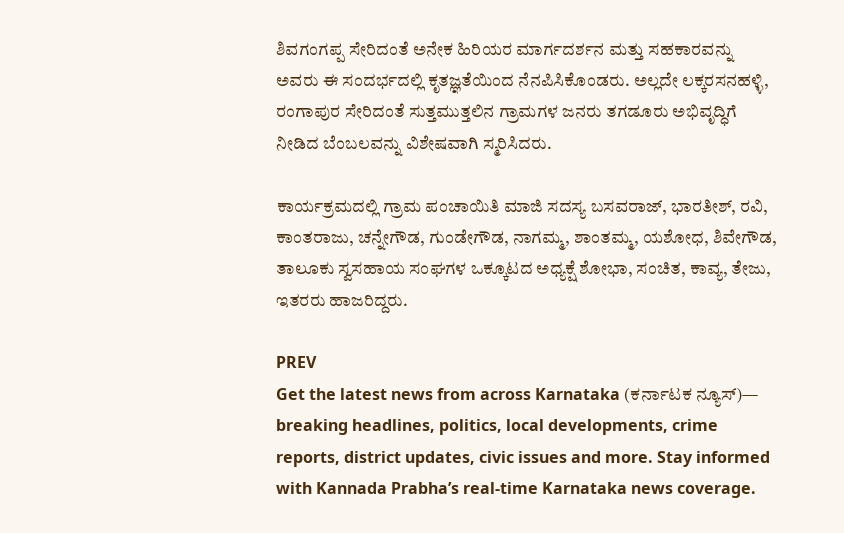ಶಿವಗಂಗಪ್ಪ ಸೇರಿದಂತೆ ಅನೇಕ ಹಿರಿಯರ ಮಾರ್ಗದರ್ಶನ ಮತ್ತು ಸಹಕಾರವನ್ನು ಅವರು ಈ ಸಂದರ್ಭದಲ್ಲಿ ಕೃತಜ್ಞತೆಯಿಂದ ನೆನಪಿಸಿಕೊಂಡರು. ಅಲ್ಲದೇ ಲಕ್ಕರಸನಹಳ್ಳಿ, ರಂಗಾಪುರ ಸೇರಿದಂತೆ ಸುತ್ತಮುತ್ತಲಿನ ಗ್ರಾಮಗಳ ಜನರು ತಗಡೂರು ಅಭಿವೃದ್ಧಿಗೆ ನೀಡಿದ ಬೆಂಬಲವನ್ನು ವಿಶೇಷವಾಗಿ ಸ್ಮರಿಸಿದರು.

ಕಾರ್ಯಕ್ರಮದಲ್ಲಿ ಗ್ರಾಮ ಪಂಚಾಯಿತಿ ಮಾಜಿ ಸದಸ್ಯ ಬಸವರಾಜ್, ಭಾರತೀಶ್, ರವಿ, ಕಾಂತರಾಜು, ಚನ್ನೇಗೌಡ, ಗುಂಡೇಗೌಡ, ನಾಗಮ್ಮ, ಶಾಂತಮ್ಮ, ಯಶೋಧ, ಶಿವೇಗೌಡ, ತಾಲೂಕು ಸ್ವಸಹಾಯ ಸಂಘಗಳ ಒಕ್ಕೂಟದ ಅಧ್ಯಕ್ಷೆ ಶೋಭಾ, ಸಂಚಿತ, ಕಾವ್ಯ, ತೇಜು, ಇತರರು ಹಾಜರಿದ್ದರು.

PREV
Get the latest news from across Karnataka (ಕರ್ನಾಟಕ ನ್ಯೂಸ್)— breaking headlines, politics, local developments, crime reports, district updates, civic issues and more. Stay informed with Kannada Prabha’s real‑time Karnataka news coverage.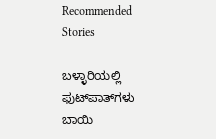Recommended Stories

ಬಳ್ಳಾರಿಯಲ್ಲಿ ಫುಟ್‌ಪಾತ್‌ಗಳು ಬಾಯಿ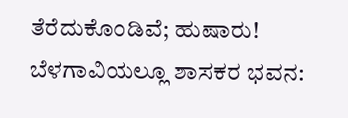ತೆರೆದುಕೊಂಡಿವೆ; ಹುಷಾರು!
ಬೆಳಗಾವಿಯಲ್ಲೂ ಶಾಸಕರ ಭವನ: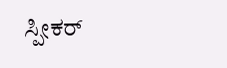ಸ್ಪೀಕರ್‌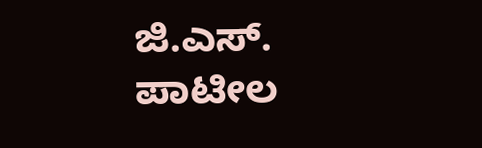ಜಿ.ಎಸ್. ಪಾಟೀಲ